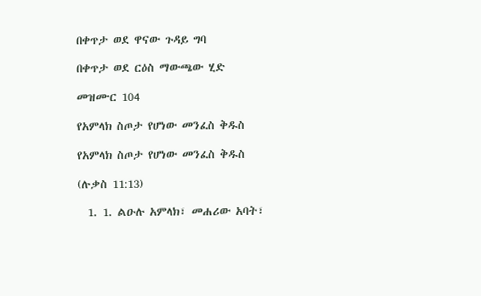በቀጥታ ወደ ዋናው ጉዳይ ግባ

በቀጥታ ወደ ርዕስ ማውጫው ሂድ

መዝሙር 104

የአምላክ ስጦታ የሆነው መንፈስ ቅዱስ

የአምላክ ስጦታ የሆነው መንፈስ ቅዱስ

(ሉቃስ 11:13)

  1. 1. ልዑሉ አምላክ፣ መሐሪው አባት፣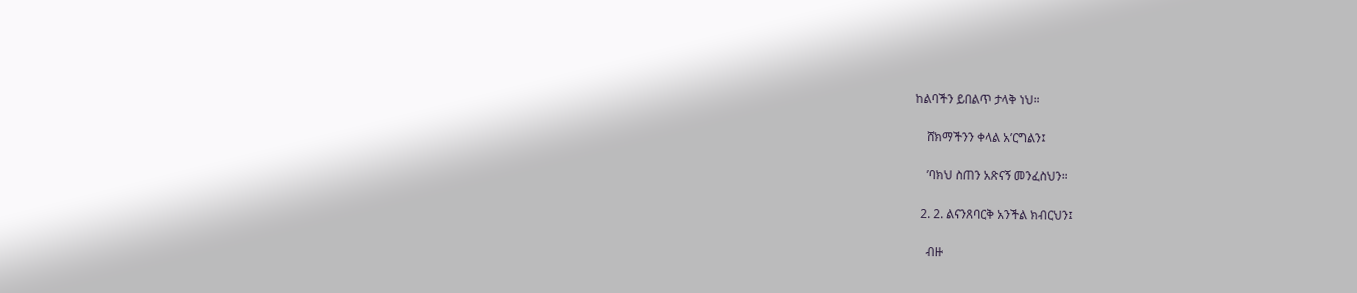ከልባችን ይበልጥ ታላቅ ነህ።

    ሸክማችንን ቀላል አ’ርግልን፤

    ’ባክህ ስጠን አጽናኝ መንፈስህን።

  2. 2. ልናንጸባርቅ አንችል ክብርህን፤

    ብዙ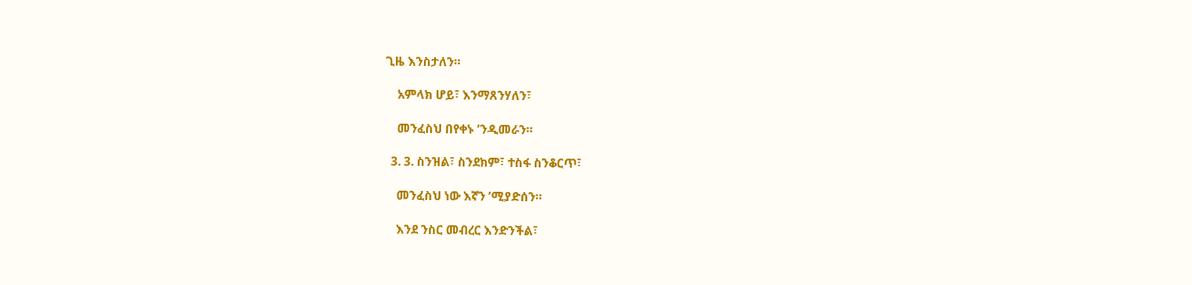ጊዜ እንስታለን።

    አምላክ ሆይ፣ እንማጸንሃለን፣

    መንፈስህ በየቀኑ ’ንዲመራን።

  3. 3. ስንዝል፣ ስንደክም፣ ተስፋ ስንቆርጥ፣

    መንፈስህ ነው እኛን ’ሚያድሰን።

    እንደ ንስር መብረር እንድንችል፣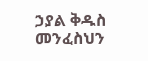ኃያል ቅዱስ መንፈስህን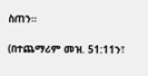ስጠን።

(በተጨማሪም መዝ. 51:11ን፣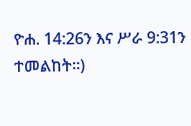ዮሐ. 14:26ን እና ሥራ 9:31ን ተመልከት።)